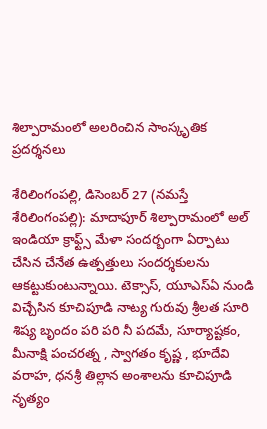శిల్పారామంలో అల‌రించిన సాంస్కృతిక ప్ర‌ద‌ర్శ‌న‌లు

శేరిలింగంపల్లి, డిసెంబ‌ర్ 27 (న‌మ‌స్తే శేరిలింగంపల్లి): మాదాపూర్ శిల్పారామంలో అల్ ఇండియా క్రాఫ్ట్స్ మేళా సందర్బంగా ఏర్పాటు చేసిన చేనేత ఉత్పత్తులు సందర్శకులను ఆకట్టుకుంటున్నాయి. టెక్సాస్, యూఎస్ఏ నుండి విచ్చేసిన కూచిపూడి నాట్య గురువు శ్రీలత సూరి శిష్య బృందం పరి పరి నీ పదమే, సూర్యాష్టకం, మీనాక్షి పంచరత్న , స్వాగతం కృష్ణ , భూదేవి వరాహ, ధనశ్రీ తిల్లాన అంశాలను కూచిపూడి నృత్యం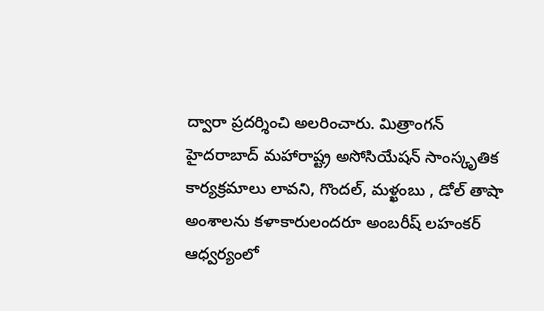ద్వారా ప్రదర్శించి అల‌రించారు. మిత్రాంగన్ హైదరాబాద్ మహారాష్ట్ర అసోసియేషన్ సాంస్కృతిక కార్యక్రమాలు లావని, గొందల్, మళ్ఖంబు , డోల్ తాషా అంశాలను కళాకారులందరూ అంబరీష్ లహంకర్ ఆధ్వర్యంలో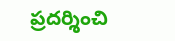ప్రదర్శించి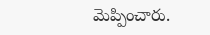మెప్పించారు.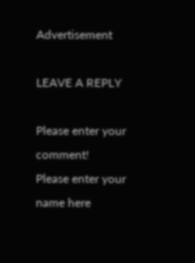Advertisement

LEAVE A REPLY

Please enter your comment!
Please enter your name here